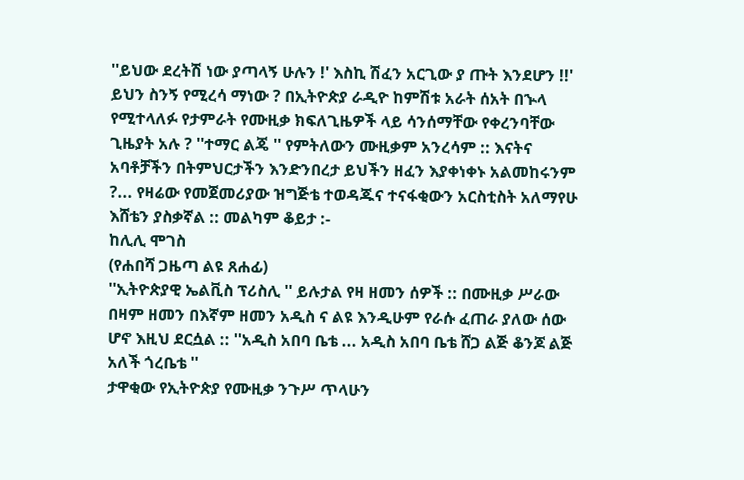''ይህው ደረትሽ ነው ያጣላኝ ሁሉን !' እስኪ ሽፈን አርጊው ያ ጡት እንደሆን !!'
ይህን ስንኝ የሚረሳ ማነው ? በኢትዮጵያ ራዲዮ ከምሽቱ አራት ሰአት በኍላ የሚተላለፉ የታምራት የሙዚቃ ክፍለጊዜዎች ላይ ሳንሰማቸው የቀረንባቸው ጊዜያት አሉ ? ''ተማር ልጄ '' የምትለውን ሙዚቃም አንረሳም :: እናትና አባቶቻችን በትምህርታችን እንድንበረታ ይህችን ዘፈን እያቀነቀኑ አልመከሩንም ?... የዛሬው የመጀመሪያው ዝግጅቴ ተወዳጁና ተናፋቂውን አርስቲስት አለማየሁ እሸቴን ያስቃኛል :: መልካም ቆይታ :-
ከሊሊ ሞገስ
(የሐበሻ ጋዜጣ ልዩ ጸሐፊ)
''ኢትዮጵያዊ ኤልቪስ ፕሪስሊ '' ይሉታል የዛ ዘመን ሰዎች :: በሙዚቃ ሥራው በዛም ዘመን በእኛም ዘመን አዲስ ና ልዩ እንዲሁም የራሱ ፈጠራ ያለው ሰው ሆኖ እዚህ ደርሷል :: ''አዲስ አበባ ቤቴ ... አዲስ አበባ ቤቴ ሸጋ ልጅ ቆንጆ ልጅ አለች ጎረቤቴ ''
ታዋቂው የኢትዮጵያ የሙዚቃ ንጉሥ ጥላሁን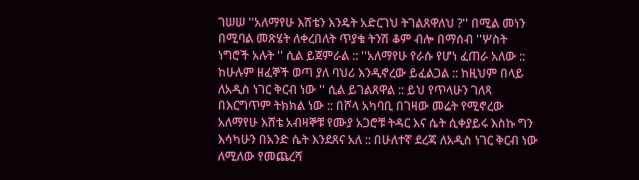ገሠሠ ''አለማየሁ እሽቴን እንዴት አድርገህ ትገልጸዋለህ ?'' በሚል መነን በሚባል መጽሄት ለቀረበለት ጥያቄ ትንሽ ቆም ብሎ በማሰብ ''ሦስት ነግሮች አሉት '' ሲል ይጀምራል :: ''አለማየሁ የራሱ የሆነ ፈጠራ አለው :: ከሁሉም ዘፈኞች ወጣ ያለ ባህሪ እንዲኖረው ይፈልጋል :: ከዚህም በላይ ለአዲስ ነገር ቅርብ ነው '' ሲል ይገልጸዋል :: ይህ የጥላሁን ገለጻ በእርግጥም ትክክል ነው :: በሾላ አካባቢ በገዛው መሬት የሚኖረው አለማየሁ እሸቴ አብዛኞቹ የሙያ አጋሮቹ ትዳር እና ሴት ሲቀያይሩ እስኩ ግን እሳካሁን በአንድ ሴት እንደጸና አለ :: በሁለተኛ ደረጃ ለአዲስ ነገር ቅርብ ነው ለሚለው የመጨረሻ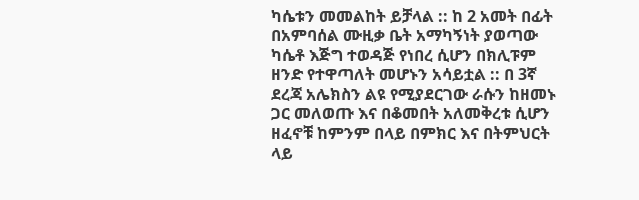ካሴቱን መመልከት ይቻላል :: ከ 2 አመት በፊት በአምባሰል ሙዚቃ ቤት አማካኝነት ያወጣው ካሴቶ እጅግ ተወዳጅ የነበረ ሲሆን በክሊፑም ዘንድ የተዋጣለት መሆኑን አሳይቷል :: በ 3ኛ ደረጃ አሌክስን ልዩ የሚያደርገው ራሱን ከዘመኑ ጋር መለወጡ እና በቆመበት አለመቅረቱ ሲሆን ዘፈኖቹ ከምንም በላይ በምክር እና በትምህርት ላይ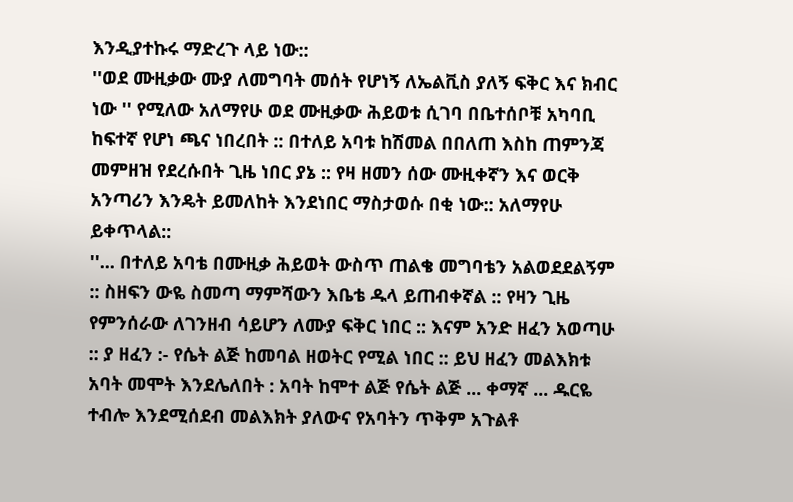እንዲያተኩሩ ማድረጉ ላይ ነው::
''ወደ ሙዚቃው ሙያ ለመግባት መሰት የሆነኝ ለኤልቪስ ያለኝ ፍቅር እና ክብር ነው '' የሚለው አለማየሁ ወደ ሙዚቃው ሕይወቱ ሲገባ በቤተሰቦቹ አካባቢ ከፍተኛ የሆነ ጫና ነበረበት :: በተለይ አባቱ ከሽመል በበለጠ እስከ ጠምንጃ መምዘዝ የደረሱበት ጊዜ ነበር ያኔ :: የዛ ዘመን ሰው ሙዚቀኛን እና ወርቅ አንጣሪን እንዴት ይመለከት እንደነበር ማስታወሱ በቂ ነው:: አለማየሁ ይቀጥላል::
''... በተለይ አባቴ በሙዚቃ ሕይወት ውስጥ ጠልቄ መግባቴን አልወደደልኝም :: ስዘፍን ውዬ ስመጣ ማምሻውን እቤቴ ዱላ ይጠብቀኛል :: የዛን ጊዜ የምንሰራው ለገንዘብ ሳይሆን ለሙያ ፍቅር ነበር :: እናም አንድ ዘፈን አወጣሁ :: ያ ዘፈን :- የሴት ልጅ ከመባል ዘወትር የሚል ነበር :: ይህ ዘፈን መልእክቱ አባት መሞት እንደሌለበት : አባት ከሞተ ልጅ የሴት ልጅ ... ቀማኛ ... ዱርዬ ተብሎ እንደሚሰደብ መልእክት ያለውና የአባትን ጥቅም አጉልቶ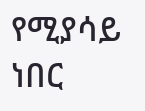የሚያሳይ ነበር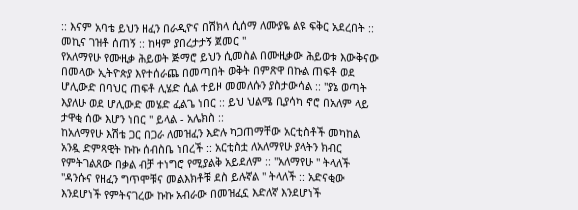:: እናም አባቴ ይህን ዘፈን በራዲዮና በሽክላ ሲሰማ ለሙያዬ ልዩ ፍቅር አደረበት :: መኪና ገዝቶ ሰጠኝ :: ከዛም ያበረታታኝ ጀመር ''
የአለማየሁ የሙዚቃ ሕይወት ጅማሮ ይህን ሲመስል በሙዚቃው ሕይወቱ እውቅናው በመላው ኢትዮጵያ እየተሰራጨ በመጣበት ወቅት በምጽዋ በኩል ጠፍቶ ወደ ሆሊውድ በባህር ጠፍቶ ሊሄድ ሲል ተይዞ መመለሱን ያስታውሳል :: ''ያኔ ወጣት እያለሁ ወደ ሆሊውድ መሄድ ፈልጌ ነበር :: ይህ ህልሜ ቢያሳካ ኖሮ በአለም ላይ ታዋቂ ሰው እሆን ነበር '' ይላል - አሌክስ ::
ከአለማየሁ እሽቴ ጋር በጋራ ለመዝፈን እድሉ ካጋጠማቸው አርቲስቶች መካከል አንዷ ድምጻዊት ኩኩ ሰብስቤ ነበረች :: አርቲስቷ ለአለማየሁ ያላትን ክብር የምትገልጸው በቃል ብቻ ተነግሮ የሚያልቅ አይደለም :: ''አለማየሁ '' ትላለች ''ዳንሱና የዘፈን ግጥሞቹና መልእክቶቹ ደስ ይሉኛል '' ትላለች :: አድናቂው እንደሆነች የምትናገረው ኩኩ አብራው በመዝፈኗ እድለኛ እንደሆነች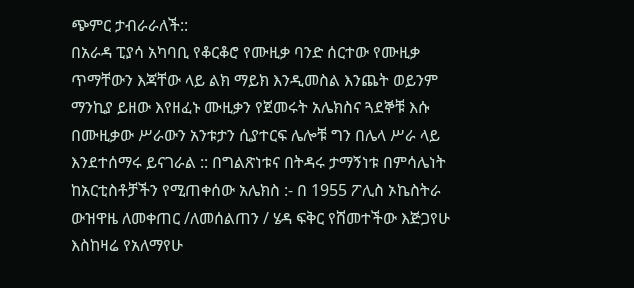ጭምር ታብራራለች::
በአራዳ ፒያሳ አካባቢ የቆርቆሮ የሙዚቃ ባንድ ሰርተው የሙዚቃ ጥማቸውን እጃቸው ላይ ልክ ማይክ እንዲመስል እንጨት ወይንም ማንኪያ ይዘው እየዘፈኑ ሙዚቃን የጀመሩት አሌክስና ጓደኞቹ እሱ በሙዚቃው ሥራውን አንቱታን ሲያተርፍ ሌሎቹ ግን በሌላ ሥራ ላይ እንደተሰማሩ ይናገራል :: በግልጽነቱና በትዳሩ ታማኝነቱ በምሳሌነት ከአርቲስቶቻችን የሚጠቀሰው አሌክስ :- በ 1955 ፖሊስ ኦኬስትራ ውዝዋዜ ለመቀጠር /ለመሰልጠን / ሄዳ ፍቅር የሸመተችው እጅጋየሁ እስከዛሬ የአለማየሁ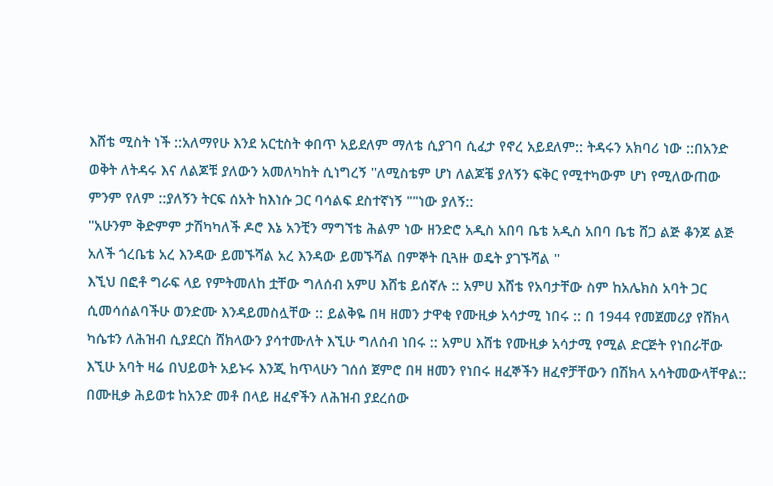እሸቴ ሚስት ነች ::አለማየሁ እንደ አርቲስት ቀበጥ አይደለም ማለቴ ሲያገባ ሲፈታ የኖረ አይደለም:: ትዳሩን አክባሪ ነው ::በአንድ ወቅት ለትዳሩ እና ለልጆቹ ያለውን አመለካከት ሲነግረኝ ''ለሚስቴም ሆነ ለልጆቼ ያለኝን ፍቅር የሚተካውም ሆነ የሚለውጠው ምንም የለም ::ያለኝን ትርፍ ሰአት ከእነሱ ጋር ባሳልፍ ደስተኛነኝ ""ነው ያለኝ::
''አሁንም ቅድምም ታሽካካለች ዶሮ እኔ አንቺን ማግኘቴ ሕልም ነው ዘንድሮ አዲስ አበባ ቤቴ አዲስ አበባ ቤቴ ሸጋ ልጅ ቆንጆ ልጅ አለች ጎረቤቴ አረ እንዳው ይመኙሻል አረ እንዳው ይመኙሻል በምኞት ቢጓዙ ወዴት ያገኙሻል ''
እኚህ በፎቶ ግራፍ ላይ የምትመለከ ቷቸው ግለሰብ አምሀ እሸቴ ይሰኛሉ :: አምሀ እሸቴ የአባታቸው ስም ከአሌክስ አባት ጋር ሲመሳሰልባችሁ ወንድሙ እንዳይመስሏቸው :: ይልቅዬ በዛ ዘመን ታዋቂ የሙዚቃ አሳታሚ ነበሩ :: በ 1944 የመጀመሪያ የሸክላ ካሴቱን ለሕዝብ ሲያደርስ ሸክላውን ያሳተሙለት እኚሁ ግለሰብ ነበሩ :: አምሀ እሸቴ የሙዚቃ አሳታሚ የሚል ድርጅት የነበራቸው እኚሁ አባት ዛሬ በህይወት አይኑሩ እንጂ ከጥላሁን ገሰሰ ጀምሮ በዛ ዘመን የነበሩ ዘፈኞችን ዘፈኖቻቸውን በሽክላ አሳትመውላቸዋል:: በሙዚቃ ሕይወቱ ከአንድ መቶ በላይ ዘፈኖችን ለሕዝብ ያደረሰው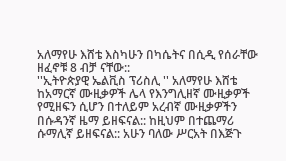አለማየሁ እሸቴ እስካሁን በካሴትና በሲዲ የሰራቸው ዘፈኖቹ 8 ብቻ ናቸው::
''ኢትዮጵያዊ ኤልቪስ ፕሪስሊ '' አለማየሁ እሸቴ ከአማርኛ ሙዚቃዎች ሌላ የእንግሊዘኛ ሙዚቃዎች የሚዘፍን ሲሆን በተለይም አረብኛ ሙዚቃዎችን በሱዳንኛ ዜማ ይዘፍናል:: ከዚህም በተጨማሪ ሱማሊኛ ይዘፍናል:: አሁን ባለው ሥርአት በእጅጉ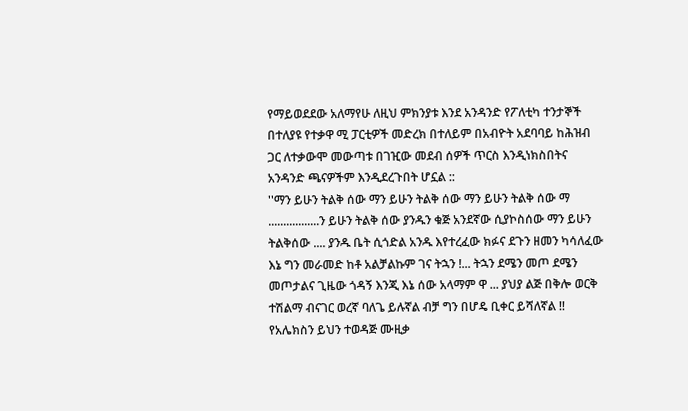የማይወደደው አለማየሁ ለዚህ ምክንያቱ እንደ አንዳንድ የፖለቲካ ተንታኞች በተለያዩ የተቃዋ ሚ ፓርቲዎች መድረክ በተለይም በአብዮት አደባባይ ከሕዝብ ጋር ለተቃውሞ መውጣቱ በገዢው መደብ ሰዎች ጥርስ እንዲነክስበትና አንዳንድ ጫናዎችም እንዲደረጉበት ሆኗል ::
''ማን ይሁን ትልቅ ሰው ማን ይሁን ትልቅ ሰው ማን ይሁን ትልቅ ሰው ማ .................ን ይሁን ትልቅ ሰው ያንዱን ቁጅ አንደኛው ሲያኮስሰው ማን ይሁን ትልቅሰው .... ያንዱ ቤት ሲጎድል አንዱ እየተረፈው ክፉና ደጉን ዘመን ካሳለፈው እኔ ግን መራመድ ከቶ አልቻልኩም ገና ትኋን !... ትኋን ደሜን መጦ ደሜን መጦታልና ጊዜው ጎዳኝ እንጂ እኔ ሰው አላማም ዋ ... ያህያ ልጅ በቅሎ ወርቅ ተሽልማ ብናገር ወረኛ ባለጌ ይሉኛል ብቻ ግን በሆዴ ቢቀር ይሻለኛል !!
የአሌክስን ይህን ተወዳጅ ሙዚቃ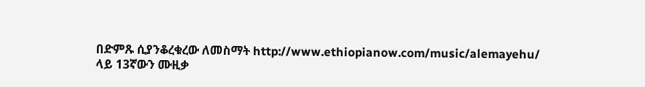በድምጹ ሲያንቆረቁረው ለመስማት http://www.ethiopianow.com/music/alemayehu/ ላይ 13ኛውን ሙዚቃ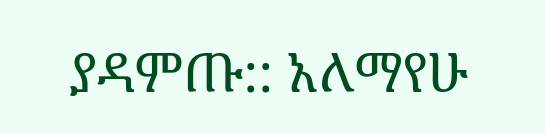ያዳምጡ:: አለማየሁ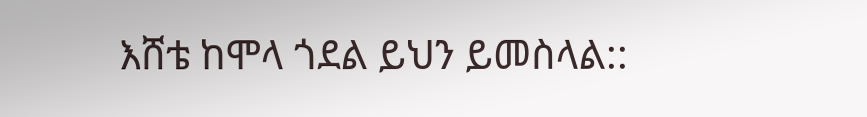እሸቴ ከሞላ ጎደል ይህን ይመስላል::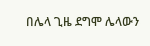በሌላ ጊዜ ደግሞ ሌላውን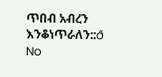ጥበብ አብረን እንቆነጥራለን::ð
No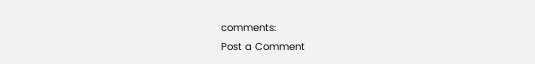comments:
Post a Comment